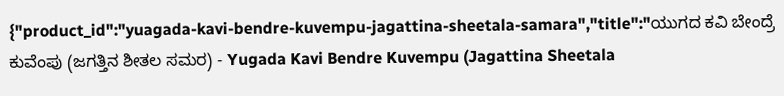{"product_id":"yuagada-kavi-bendre-kuvempu-jagattina-sheetala-samara","title":"ಯುಗದ ಕವಿ ಬೇಂದ್ರೆ ಕುವೆಂಪು (ಜಗತ್ತಿನ ಶೀತಲ ಸಮರ) - Yugada Kavi Bendre Kuvempu (Jagattina Sheetala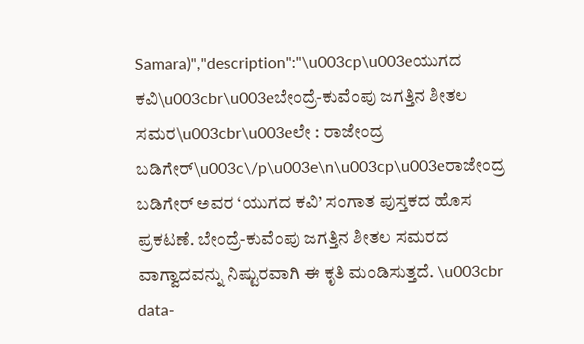Samara)","description":"\u003cp\u003eಯುಗದ ಕವಿ\u003cbr\u003eಬೇಂದ್ರೆ-ಕುವೆಂಪು ಜಗತ್ತಿನ ಶೀತಲ ಸಮರ\u003cbr\u003eಲೇ : ರಾಜೇಂದ್ರ ಬಡಿಗೇರ್\u003c\/p\u003e\n\u003cp\u003eರಾಜೇಂದ್ರ ಬಡಿಗೇರ್ ಅವರ ‘ಯುಗದ ಕವಿ’ ಸಂಗಾತ ಪುಸ್ತಕದ ಹೊಸ ಪ್ರಕಟಣೆ. ಬೇಂದ್ರೆ-ಕುವೆಂಪು ಜಗತ್ತಿನ ಶೀತಲ ಸಮರದ ವಾಗ್ವಾದವನ್ನು ನಿಷ್ಟುರವಾಗಿ ಈ ಕೃತಿ ಮಂಡಿಸುತ್ತದೆ. \u003cbr data-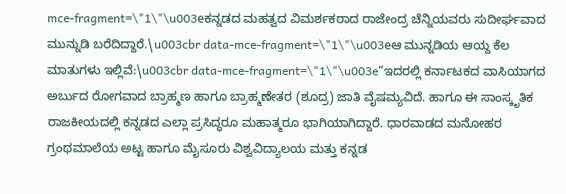mce-fragment=\"1\"\u003eಕನ್ನಡದ ಮಹತ್ವದ ವಿಮರ್ಶಕರಾದ ರಾಜೇಂದ್ರ ಚೆನ್ನಿಯವರು ಸುದೀರ್ಘವಾದ ಮುನ್ನುಡಿ ಬರೆದಿದ್ದಾರೆ.\u003cbr data-mce-fragment=\"1\"\u003eಆ ಮುನ್ನಡಿಯ ಆಯ್ದ ಕೆಲ ಮಾತುಗಳು ಇಲ್ಲಿವೆ:\u003cbr data-mce-fragment=\"1\"\u003e“ಇದರಲ್ಲಿ ಕರ್ನಾಟಕದ ವಾಸಿಯಾಗದ ಅರ್ಬುದ ರೋಗವಾದ ಬ್ರಾಹ್ಮಣ ಹಾಗೂ ಬ್ರಾಹ್ಮಣೇತರ (ಶೂದ್ರ) ಜಾತಿ ವೈಷಮ್ಯವಿದೆ. ಹಾಗೂ ಈ ಸಾಂಸ್ಕೃತಿಕ ರಾಜಕೀಯದಲ್ಲಿ ಕನ್ನಡದ ಎಲ್ಲಾ ಪ್ರಸಿದ್ಧರೂ ಮಹಾತ್ಮರೂ ಭಾಗಿಯಾಗಿದ್ದಾರೆ. ಧಾರವಾಡದ ಮನೋಹರ ಗ್ರಂಥಮಾಲೆಯ ಅಟ್ಟ ಹಾಗೂ ಮೈಸೂರು ವಿಶ್ವವಿದ್ಯಾಲಯ ಮತ್ತು ಕನ್ನಡ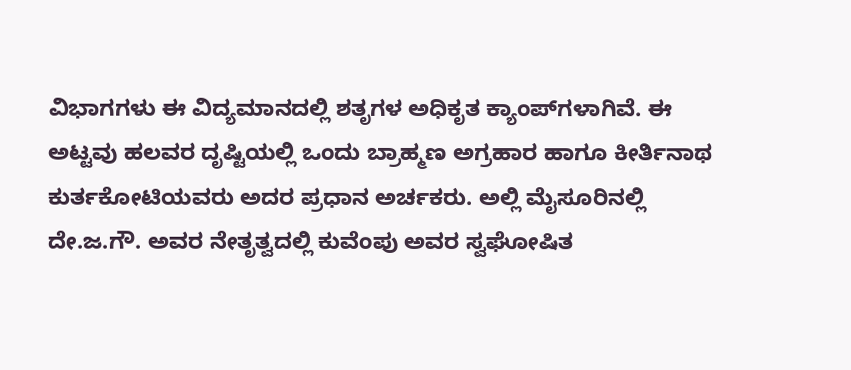ವಿಭಾಗಗಳು ಈ ವಿದ್ಯಮಾನದಲ್ಲಿ ಶತೃಗಳ ಅಧಿಕೃತ ಕ್ಯಾಂಪ್‌ಗಳಾಗಿವೆ. ಈ ಅಟ್ಟವು ಹಲವರ ದೃಷ್ಟಿಯಲ್ಲಿ ಒಂದು ಬ್ರಾಹ್ಮಣ ಅಗ್ರಹಾರ ಹಾಗೂ ಕೀರ್ತಿನಾಥ ಕುರ್ತಕೋಟಿಯವರು ಅದರ ಪ್ರಧಾನ ಅರ್ಚಕರು. ಅಲ್ಲಿ ಮೈಸೂರಿನಲ್ಲಿ ದೇ.ಜ.ಗೌ. ಅವರ ನೇತೃತ್ವದಲ್ಲಿ ಕುವೆಂಪು ಅವರ ಸ್ವಘೋಷಿತ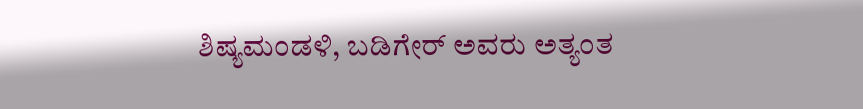ಶಿಷ್ಯಮಂಡಳಿ, ಬಡಿಗೇರ್ ಅವರು ಅತ್ಯಂತ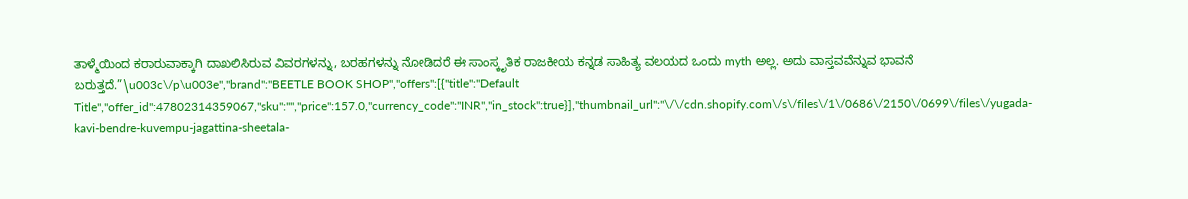ತಾಳ್ಮೆಯಿಂದ ಕರಾರುವಾಕ್ಕಾಗಿ ದಾಖಲಿಸಿರುವ ವಿವರಗಳನ್ನು, ಬರಹಗಳನ್ನು ನೋಡಿದರೆ ಈ ಸಾಂಸ್ಕೃತಿಕ ರಾಜಕೀಯ ಕನ್ನಡ ಸಾಹಿತ್ಯ ವಲಯದ ಒಂದು myth ಅಲ್ಲ. ಅದು ವಾಸ್ತವವೆನ್ನುವ ಭಾವನೆ ಬರುತ್ತದೆ.”\u003c\/p\u003e","brand":"BEETLE BOOK SHOP","offers":[{"title":"Default Title","offer_id":47802314359067,"sku":"","price":157.0,"currency_code":"INR","in_stock":true}],"thumbnail_url":"\/\/cdn.shopify.com\/s\/files\/1\/0686\/2150\/0699\/files\/yugada-kavi-bendre-kuvempu-jagattina-sheetala-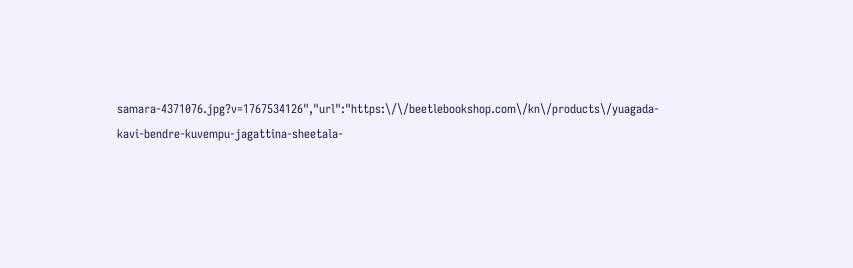samara-4371076.jpg?v=1767534126","url":"https:\/\/beetlebookshop.com\/kn\/products\/yuagada-kavi-bendre-kuvempu-jagattina-sheetala-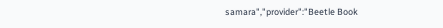samara","provider":"Beetle Book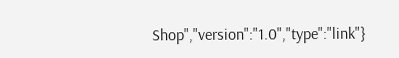Shop","version":"1.0","type":"link"}